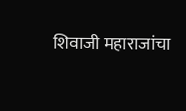शिवाजी महाराजांचा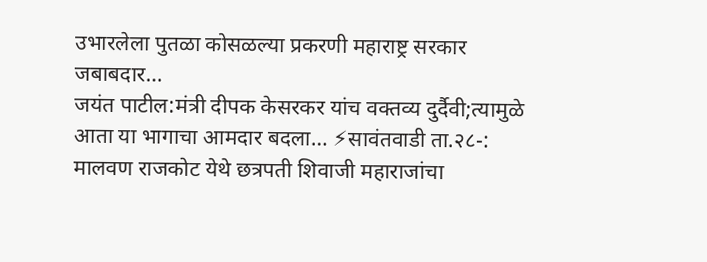उभारलेला पुतळा कोसळल्या प्रकरणी महाराष्ट्र सरकार जबाबदार…
जयंत पाटील:मंत्री दीपक केसरकर यांच वक्तव्य दुर्दैवी;त्यामुळे आता या भागाचा आमदार बदला… ⚡सावंतवाडी ता.२८-: मालवण राजकोट येथे छत्रपती शिवाजी महाराजांचा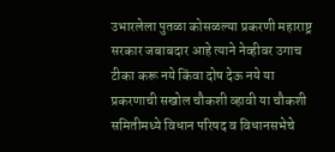उभारलेला पुतळा कोसळल्या प्रकरणी महाराष्ट्र सरकार जबाबदार आहे त्याने नेव्हीवर उगाच टीका करू नये किंवा दोष देऊ नये या प्रकरणाची सखोल चौकशी व्हावी या चौकशी समितीमध्ये विधान परिषद व विधानसभेचे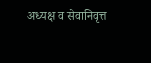अध्यक्ष व सेवानिवृत्त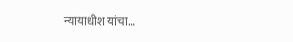न्यायाधीश यांचा…